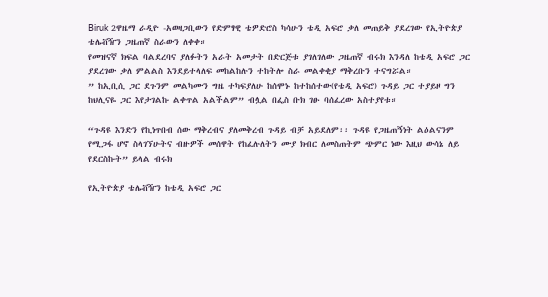Biruk 2ዋዜማ ራዲዮ -አወዛጋቢውን የድምፃዊ ቴዎድሮስ ካሳሁን ቴዲ አፍሮ ቃለ መጠይቅ ያደረገው የኢትዮጵያ ቴሌቭዥን ጋዜጠኛ ስራውን ለቀቀ።
የመዝናኛ ክፍል ባልደረባና ያለፉትን አራት አመታት በድርጅቱ ያገለገለው ጋዜጠኛ ብሩክ እንዳለ ከቴዲ አፍሮ ጋር ያደረገው ቃለ ምልልስ እንደይተላለፍ መከልከሉን ተከትሎ ስራ መልቀቂያ ማቅረቡን ተናግሯል።
” ከኢቢሲ ጋር ደጉንም መልካሙን ግዜ ተካፍያለሁ ከሰሞኑ ከተከሰተው(የቴዲ አፍሮ) ጉዳይ ጋር ተያይዞ ግን ከህሊናዬ ጋር እየታገልኩ ልቀጥል አልችልም” ብሏል በፌስ ቡክ ገፁ ባሰፈረው አስተያየቱ።

“ጉዳዩ እንድን የኪነጥበብ ሰው ማቅረብና ያለመቅረብ ጉዳይ ብቻ አይደለም፡፡ ጉዳዩ የጋዜጠኝነት ልዕልናንም የሚጋፋ ሆኖ ስላገኘሁትና ብዙዎች መሰዋት የከፈሉለትን ሙያ ክብር ለመስጠትም ጭምር ነው እዚህ ውሳኔ ለይ የደርስኩት” ይላል ብሩክ

የኢትዮጵያ ቴሌቭዥን ከቴዲ አፍሮ ጋር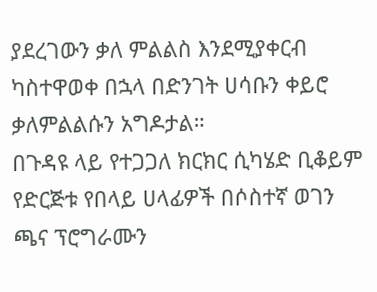ያደረገውን ቃለ ምልልስ እንደሚያቀርብ ካስተዋወቀ በኋላ በድንገት ሀሳቡን ቀይሮ ቃለምልልሱን አግዶታል።
በጉዳዩ ላይ የተጋጋለ ክርክር ሲካሄድ ቢቆይም የድርጅቱ የበላይ ሀላፊዎች በሶስተኛ ወገን ጫና ፕሮግራሙን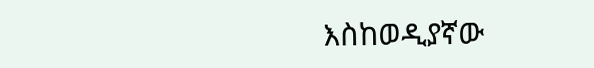እስከወዲያኛው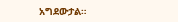አግደውታል።